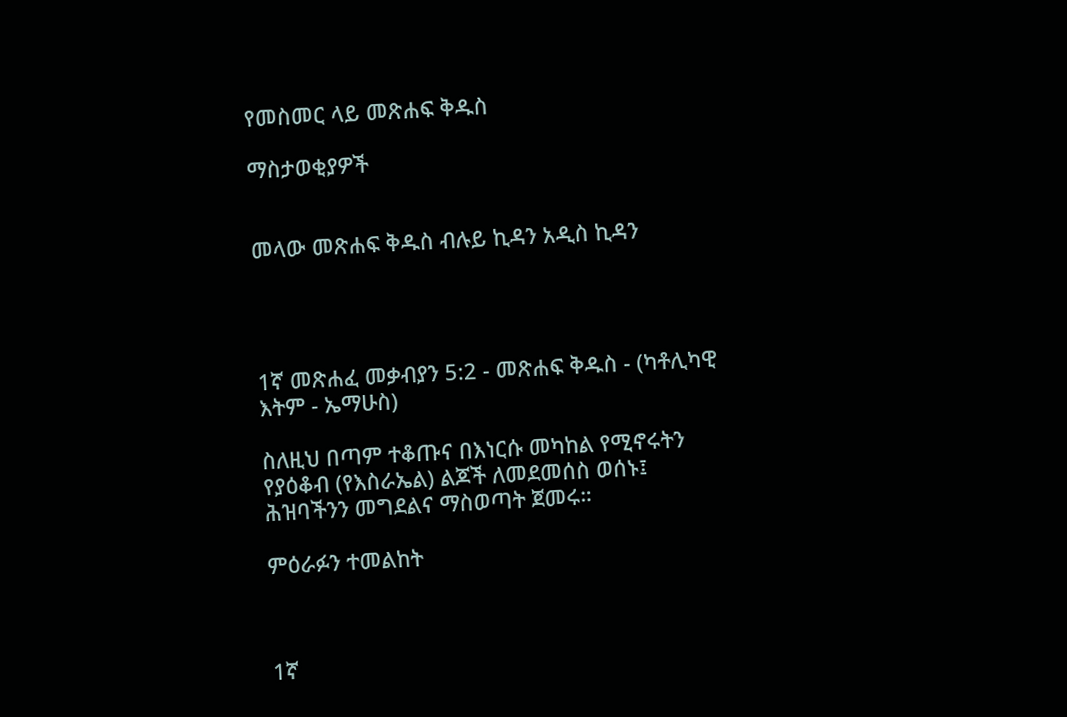የመስመር ላይ መጽሐፍ ቅዱስ

ማስታወቂያዎች


መላው መጽሐፍ ቅዱስ ብሉይ ኪዳን አዲስ ኪዳን




1ኛ መጽሐፈ መቃብያን 5:2 - መጽሐፍ ቅዱስ - (ካቶሊካዊ እትም - ኤማሁስ)

ስለዚህ በጣም ተቆጡና በእነርሱ መካከል የሚኖሩትን የያዕቆብ (የእስራኤል) ልጆች ለመደመሰስ ወሰኑ፤ ሕዝባችንን መግደልና ማስወጣት ጀመሩ።

ምዕራፉን ተመልከት



1ኛ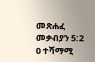መጽሐፈ መቃብያን 5:2
0 ተሻማሚ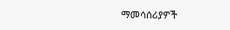ማመሳሰሪያዎች